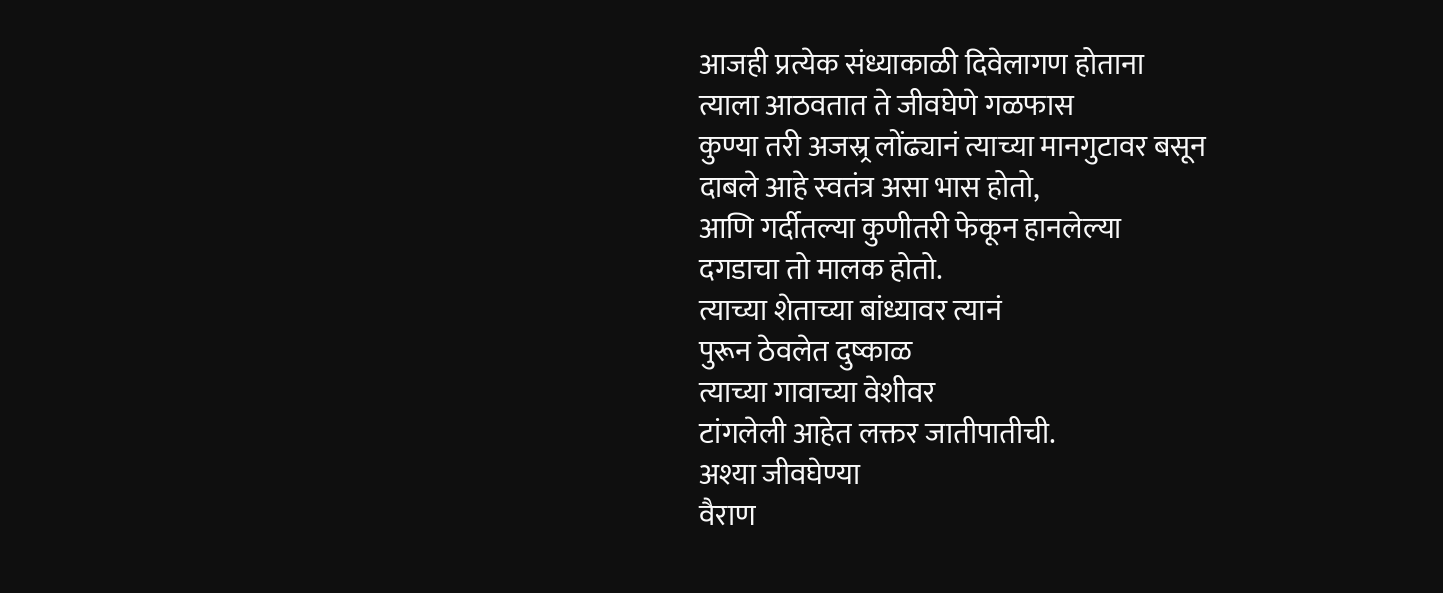आजही प्रत्येक संध्याकाळी दिवेलागण होताना
त्याला आठवतात ते जीवघेणे गळफास
कुण्या तरी अजस्र्र लोंढ्यानं त्याच्या मानगुटावर बसून
दाबले आहे स्वतंत्र असा भास होतो,
आणि गर्दीतल्या कुणीतरी फेकून हानलेल्या
दगडाचा तो मालक होतो.
त्याच्या शेताच्या बांध्यावर त्यानं
पुरून ठेवलेत दुष्काळ
त्याच्या गावाच्या वेशीवर
टांगलेली आहेत लक्तर जातीपातीची.
अश्या जीवघेण्या
वैराण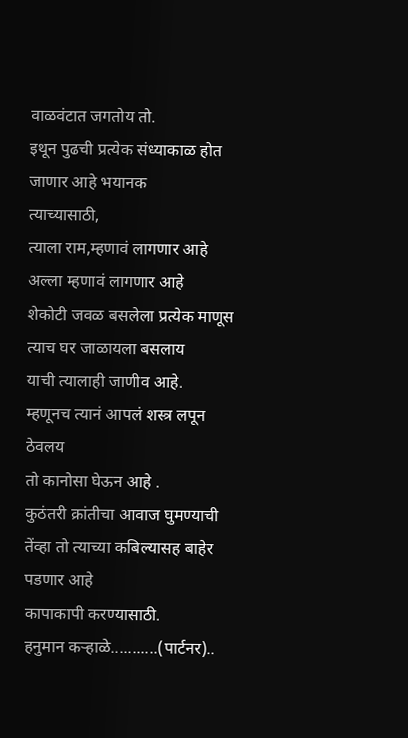वाळवंटात जगतोय तो.
इथून पुढची प्रत्येक संध्याकाळ होत जाणार आहे भयानक
त्याच्यासाठी,
त्याला राम,म्हणावं लागणार आहे
अल्ला म्हणावं लागणार आहे
शेकोटी जवळ बसलेला प्रत्येक माणूस
त्याच घर जाळायला बसलाय
याची त्यालाही जाणीव आहे.
म्हणूनच त्यानं आपलं शस्त्र लपून ठेवलय
तो कानोसा घेऊन आहे .
कुठंतरी क्रांतीचा आवाज घुमण्याची
तेंव्हा तो त्याच्या कबिल्यासह बाहेर पडणार आहे
कापाकापी करण्यासाठी.
हनुमान कऱ्हाळे...........(पार्टनर)..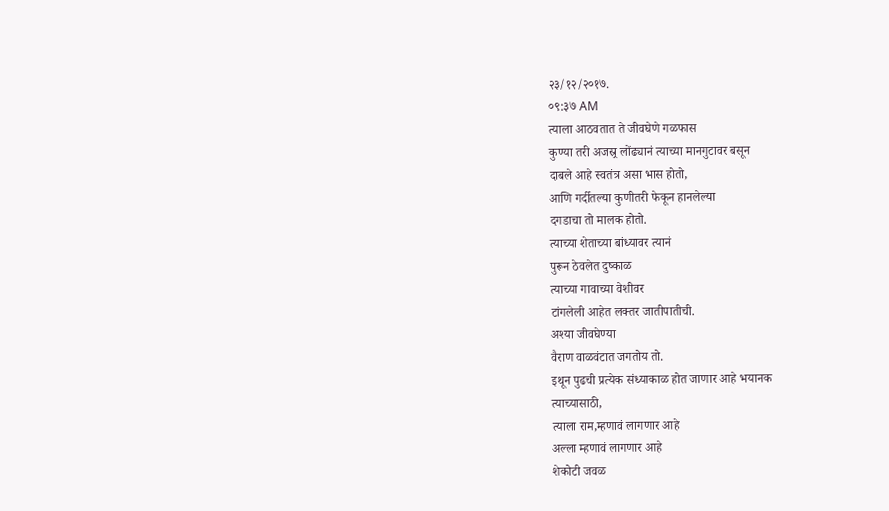२३/१२/२०१७.
०९:३७ AM
त्याला आठवतात ते जीवघेणे गळफास
कुण्या तरी अजस्र्र लोंढ्यानं त्याच्या मानगुटावर बसून
दाबले आहे स्वतंत्र असा भास होतो,
आणि गर्दीतल्या कुणीतरी फेकून हानलेल्या
दगडाचा तो मालक होतो.
त्याच्या शेताच्या बांध्यावर त्यानं
पुरून ठेवलेत दुष्काळ
त्याच्या गावाच्या वेशीवर
टांगलेली आहेत लक्तर जातीपातीची.
अश्या जीवघेण्या
वैराण वाळवंटात जगतोय तो.
इथून पुढची प्रत्येक संध्याकाळ होत जाणार आहे भयानक
त्याच्यासाठी,
त्याला राम,म्हणावं लागणार आहे
अल्ला म्हणावं लागणार आहे
शेकोटी जवळ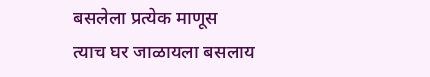बसलेला प्रत्येक माणूस
त्याच घर जाळायला बसलाय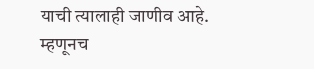याची त्यालाही जाणीव आहे.
म्हणूनच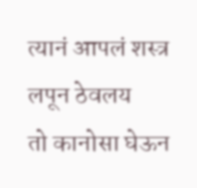त्यानं आपलं शस्त्र लपून ठेवलय
तो कानोसा घेऊन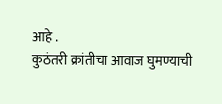आहे .
कुठंतरी क्रांतीचा आवाज घुमण्याची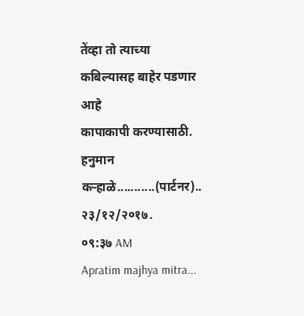तेंव्हा तो त्याच्या कबिल्यासह बाहेर पडणार आहे
कापाकापी करण्यासाठी.
हनुमान कऱ्हाळे...........(पार्टनर)..
२३/१२/२०१७.
०९:३७ AM
Apratim majhya mitra...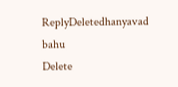ReplyDeletedhanyavad bahu
Delete